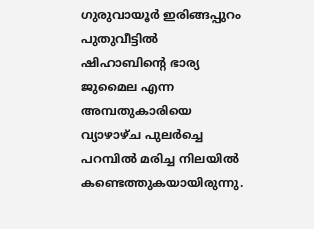ഗുരുവായൂർ ഇരിങ്ങപ്പുറം പുതുവീട്ടിൽ ഷിഹാബിൻ്റെ ഭാര്യ ജുമൈല എന്ന അമ്പതുകാരിയെ വ്യാഴാഴ്ച പുലർച്ചെ പറമ്പില്‍ മരിച്ച നിലയില്‍ കണ്ടെത്തുകയായിരുന്നു.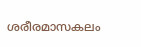ശരീരമാസകലം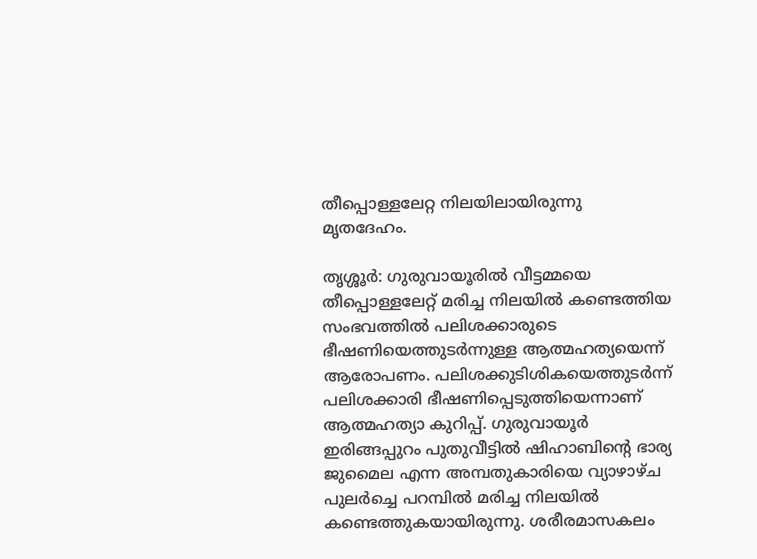തീപ്പൊള്ളലേറ്റ നിലയിലായിരുന്നു മൃതദേഹം.

തൃശ്ശൂർ: ഗുരുവായൂരില്‍ വീട്ടമ്മയെ തീപ്പൊള്ളലേറ്റ് മരിച്ച നിലയില്‍ കണ്ടെത്തിയ സംഭവത്തില്‍ പലിശക്കാരുടെ ഭീഷണിയെത്തുടര്‍ന്നുള്ള ആത്മഹത്യയെന്ന് ആരോപണം. പലിശക്കുടിശികയെത്തുടര്‍ന്ന് പലിശക്കാരി ഭീഷണിപ്പെടുത്തിയെന്നാണ് ആത്മഹത്യാ കുറിപ്പ്. ഗുരുവായൂർ ഇരിങ്ങപ്പുറം പുതുവീട്ടിൽ ഷിഹാബിൻ്റെ ഭാര്യ ജുമൈല എന്ന അമ്പതുകാരിയെ വ്യാഴാഴ്ച പുലർച്ചെ പറമ്പില്‍ മരിച്ച നിലയില്‍ കണ്ടെത്തുകയായിരുന്നു. ശരീരമാസകലം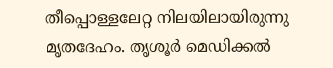തീപ്പൊള്ളലേറ്റ നിലയിലായിരുന്നു മൃതദേഹം. തൃശൂര്‍ മെഡിക്കല്‍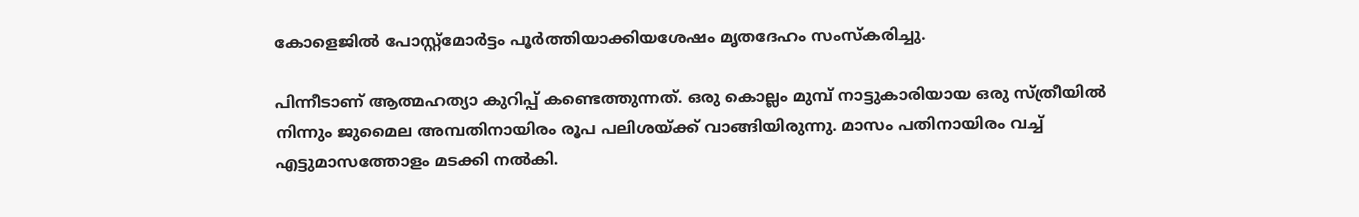കോളെജില്‍ പോസ്റ്റ്മോര്‍ട്ടം പൂര്‍ത്തിയാക്കിയശേഷം മൃതദേഹം സംസ്കരിച്ചു.

പിന്നീടാണ് ആത്മഹത്യാ കുറിപ്പ് കണ്ടെത്തുന്നത്. ഒരു കൊല്ലം മുമ്പ് നാട്ടുകാരിയായ ഒരു സ്ത്രീയില്‍ നിന്നും ജുമൈല അമ്പതിനായിരം രൂപ പലിശയ്ക്ക് വാങ്ങിയിരുന്നു. മാസം പതിനായിരം വച്ച് എട്ടുമാസത്തോളം മടക്കി നല്‍കി.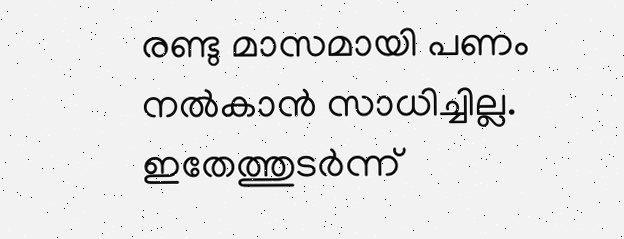രണ്ടു മാസമായി പണം നല്‍കാന്‍ സാധിച്ചില്ല. ഇതേത്തുടര്‍ന്ന്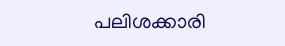പലിശക്കാരി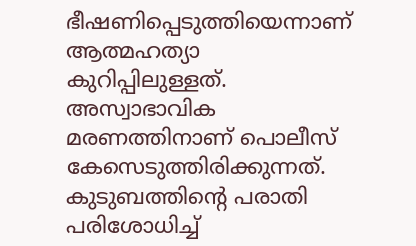ഭീഷണിപ്പെടുത്തിയെന്നാണ് ആത്മഹത്യാ കുറിപ്പിലുള്ളത്. അസ്വാഭാവിക മരണത്തിനാണ് പൊലീസ് കേസെടുത്തിരിക്കുന്നത്. കുടുബത്തിന്‍റെ പരാതി പരിശോധിച്ച്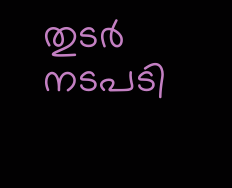തുടര്‍ നടപടി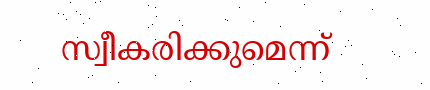സ്വീകരിക്കുമെന്ന്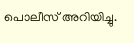പൊലീസ് അറിയിച്ചു.